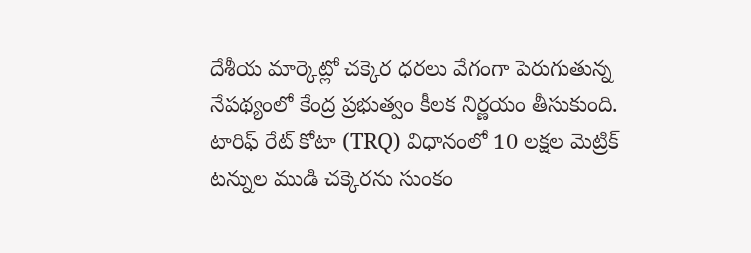దేశీయ మార్కెట్లో చక్కెర ధరలు వేగంగా పెరుగుతున్న నేపథ్యంలో కేంద్ర ప్రభుత్వం కీలక నిర్ణయం తీసుకుంది. టారిఫ్ రేట్ కోటా (TRQ) విధానంలో 10 లక్షల మెట్రిక్ టన్నుల ముడి చక్కెరను సుంకం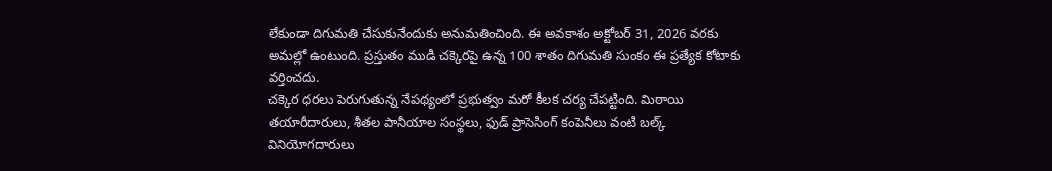లేకుండా దిగుమతి చేసుకునేందుకు అనుమతించింది. ఈ అవకాశం అక్టోబర్ 31, 2026 వరకు అమల్లో ఉంటుంది. ప్రస్తుతం ముడి చక్కెరపై ఉన్న 100 శాతం దిగుమతి సుంకం ఈ ప్రత్యేక కోటాకు వర్తించదు.
చక్కెర ధరలు పెరుగుతున్న నేపథ్యంలో ప్రభుత్వం మరో కీలక చర్య చేపట్టింది. మిఠాయి తయారీదారులు, శీతల పానీయాల సంస్థలు, ఫుడ్ ప్రాసెసింగ్ కంపెనీలు వంటి బల్క్ వినియోగదారులు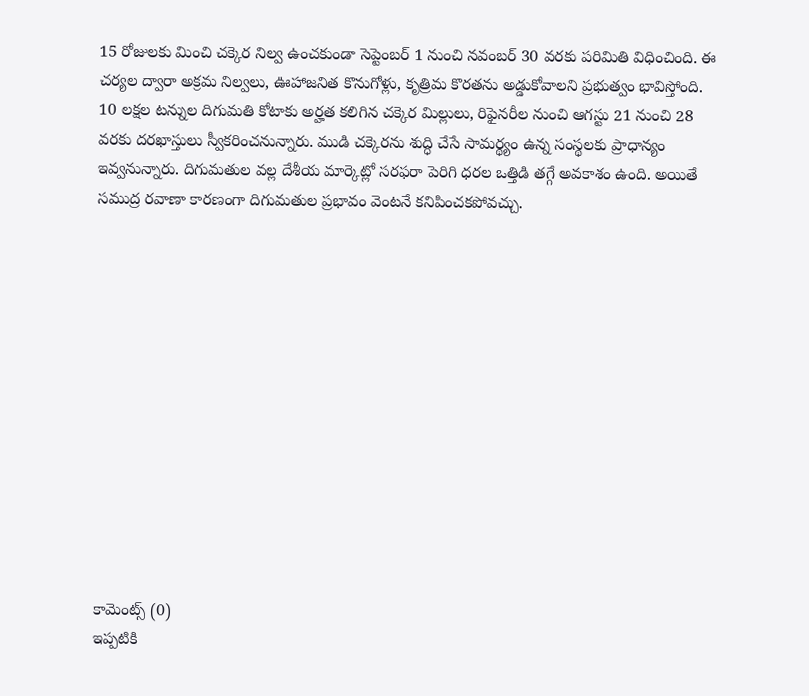15 రోజులకు మించి చక్కెర నిల్వ ఉంచకుండా సెప్టెంబర్ 1 నుంచి నవంబర్ 30 వరకు పరిమితి విధించింది. ఈ చర్యల ద్వారా అక్రమ నిల్వలు, ఊహాజనిత కొనుగోళ్లు, కృత్రిమ కొరతను అడ్డుకోవాలని ప్రభుత్వం భావిస్తోంది.
10 లక్షల టన్నుల దిగుమతి కోటాకు అర్హత కలిగిన చక్కెర మిల్లులు, రిఫైనరీల నుంచి ఆగస్టు 21 నుంచి 28 వరకు దరఖాస్తులు స్వీకరించనున్నారు. ముడి చక్కెరను శుద్ధి చేసే సామర్థ్యం ఉన్న సంస్థలకు ప్రాధాన్యం ఇవ్వనున్నారు. దిగుమతుల వల్ల దేశీయ మార్కెట్లో సరఫరా పెరిగి ధరల ఒత్తిడి తగ్గే అవకాశం ఉంది. అయితే సముద్ర రవాణా కారణంగా దిగుమతుల ప్రభావం వెంటనే కనిపించకపోవచ్చు.













కామెంట్స్ (0)
ఇప్పటికి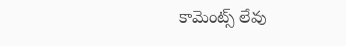కామెంట్స్ లేవు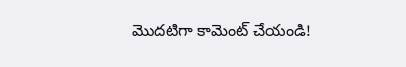మొదటిగా కామెంట్ చేయండి!